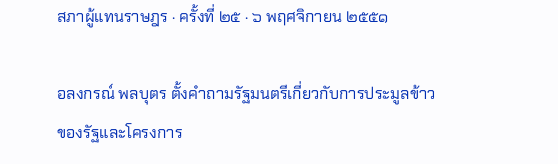สภาผู้แทนราษฎร · ครั้งที่ ๒๕ · ๖ พฤศจิกายน ๒๕๕๑

อลงกรณ์ พลบุตร ตั้งคำถามรัฐมนตรีเกี่ยวกับการประมูลข้าวของรัฐและโครงการ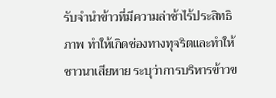รับจำนำข้าวที่มีความล่าช้าไร้ประสิทธิภาพ ทำให้เกิดช่องทางทุจริตและทำให้ชาวนาเสียหาย ระบุว่าการบริหารข้าวข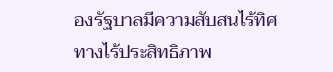องรัฐบาลมีความสับสนไร้ทิศทางไร้ประสิทธิภาพ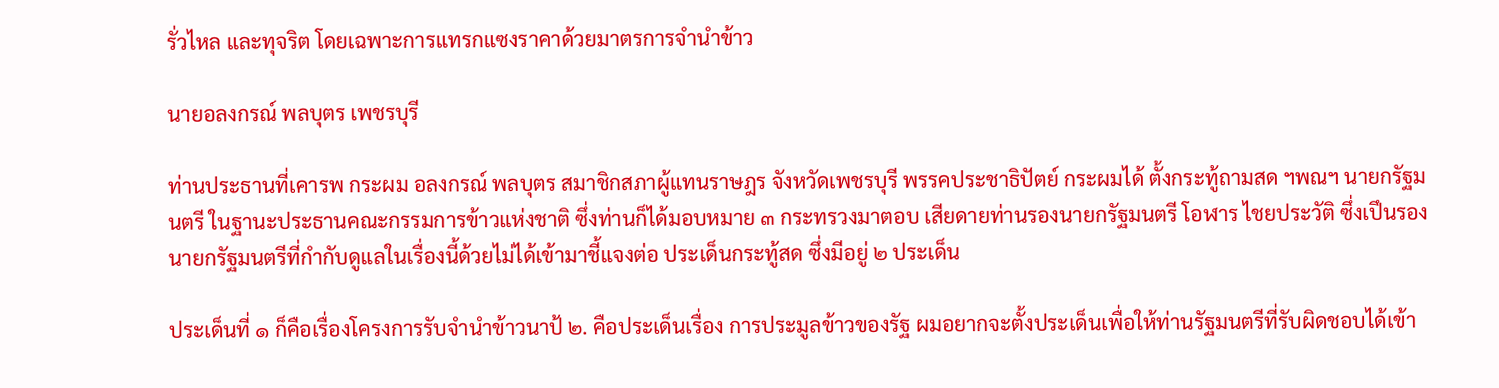รั่วไหล และทุจริต โดยเฉพาะการแทรกแซงราคาด้วยมาตรการจำนำข้าว

นายอลงกรณ์ พลบุตร เพชรบุรี

ท่านประธานที่เคารพ กระผม อลงกรณ์ พลบุตร สมาชิกสภาผู้แทนราษฎร จังหวัดเพชรบุรี พรรคประชาธิปัตย์ กระผมได้ ตั้งกระทู้ถามสด ฯพณฯ นายกรัฐมนตรี ในฐานะประธานคณะกรรมการข้าวแห่งชาติ ซึ่งท่านก็ได้มอบหมาย ๓ กระทรวงมาตอบ เสียดายท่านรองนายกรัฐมนตรี โอฬาร ไชยประวัติ ซึ่งเปึนรองนายกรัฐมนตรีที่กํากับดูแลในเรื่องนี้ด้วยไม่ได้เข้ามาชี้แจงต่อ ประเด็นกระทู้สด ซึ่งมีอยู่ ๒ ประเด็น

ประเด็นที่ ๑ ก็คือเรื่องโครงการรับจํานําข้าวนาป้ ๒. คือประเด็นเรื่อง การประมูลข้าวของรัฐ ผมอยากจะตั้งประเด็นเพื่อให้ท่านรัฐมนตรีที่รับผิดชอบได้เข้า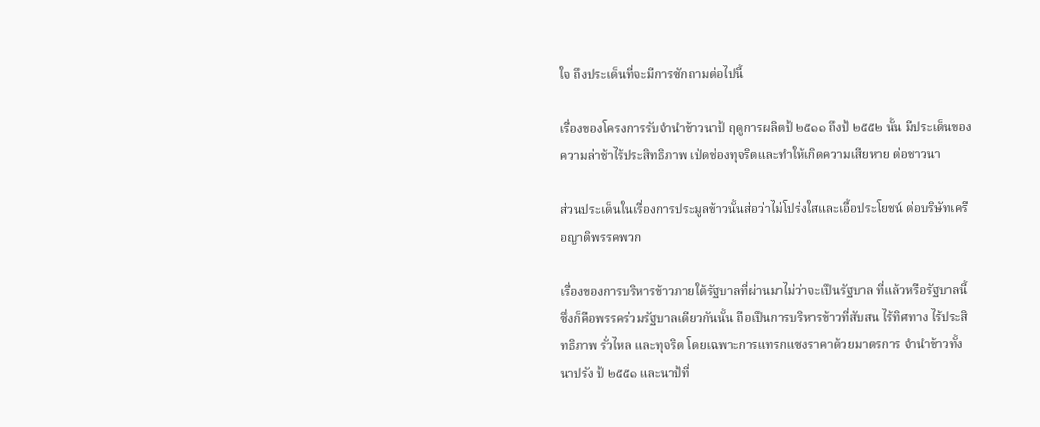ใจ ถึงประเด็นที่จะมีการซักถามต่อไปนี้

เรื่องของโครงการรับจํานําข้าวนาป้ ฤดูการผลิตป้ ๒๕๑๑ ถึงป้ ๒๕๕๒ นั้น มีประเด็นของความล่าช้าไร้ประสิทธิภาพ เป่ดช่องทุจริตและทําให้เกิดความเสียหาย ต่อชาวนา

ส่วนประเด็นในเรื่องการประมูลข้าวนั้นส่อว่าไม่โปร่งใสและเอื้อประโยชน์ ต่อบริษัทเครือญาติพรรคพวก

เรื่องของการบริหารข้าวภายใต้รัฐบาลที่ผ่านมาไม่ว่าจะเปึนรัฐบาล ที่แล้วหรือรัฐบาลนี้ ซึ่งก็คือพรรคร่วมรัฐบาลเดียวกันนั้น ถือเปึนการบริหารข้าวที่สับสน ไร้ทิศทาง ไร้ประสิทธิภาพ รั่วไหล และทุจริต โดยเฉพาะการแทรกแซงราคาด้วยมาตรการ จํานําข้าวทั้งนาปรัง ป้ ๒๕๕๑ และนาป้ที่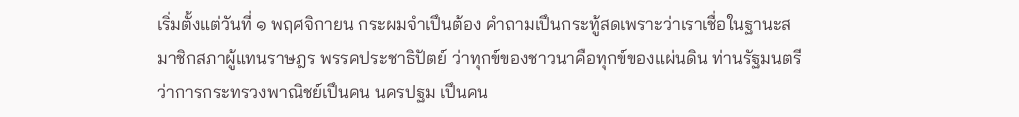เริ่มตั้งแต่วันที่ ๑ พฤศจิกายน กระผมจําเปึนต้อง คําถามเปึนกระทู้สดเพราะว่าเราเชื่อในฐานะสมาชิกสภาผู้แทนราษฎร พรรคประชาธิปัตย์ ว่าทุกข์ของชาวนาคือทุกข์ของแผ่นดิน ท่านรัฐมนตรีว่าการกระทรวงพาณิชย์เปึนคน นครปฐม เปึนคน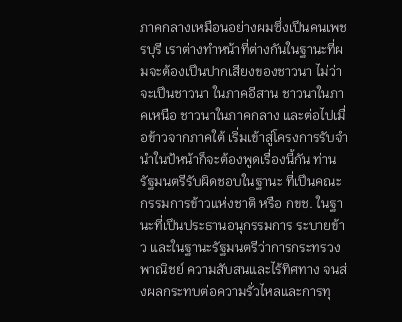ภาคกลางเหมือนอย่างผมซึ่งเปึนคนเพชรบุรี เราต่างทําหน้าที่ต่างกันในฐานะที่ผมจะต้องเปึนปากเสียงของชาวนา ไม่ว่าจะเปึนชาวนา ในภาคอีสาน ชาวนาในภาคเหนือ ชาวนาในภาคกลาง และต่อไปเมื่อข้าวจากภาคใต้ เริ่มเข้าสู่โครงการรับจํานําในป้หน้าก็จะต้องพูดเรื่องนี้กัน ท่านรัฐมนตรีรับผิดชอบในฐานะ ที่เปึนคณะกรรมการข้าวแห่งชาติ หรือ กขช. ในฐานะที่เปึนประธานอนุกรรมการ ระบายข้าว และในฐานะรัฐมนตรีว่าการกระทรวงพาณิชย์ ความสับสนและไร้ทิศทาง จนส่งผลกระทบต่อความรั่วไหลและการทุ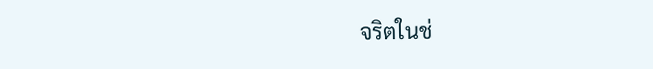จริตในช่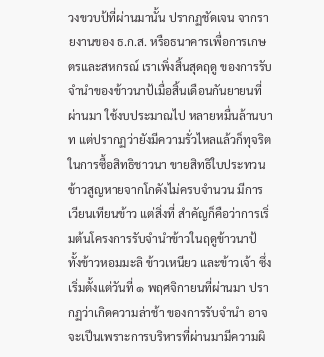วงขวบป้ที่ผ่านมานั้น ปรากฏชัดเจน จากรายงานของ ธ.ก.ส. หรือธนาคารเพื่อการเกษตรและสหกรณ์ เราเพิ่งสิ้นสุดฤดู ของการรับจํานําของข้าวนาป้เมื่อสิ้นเดือนกันยายนที่ผ่านมา ใช้งบประมาณไป หลายหมื่นล้านบาท แต่ปรากฏว่ายังมีความรั่วไหลแล้วก็ทุจริตในการซื้อสิทธิชาวนา ขายสิทธิใบประทวน ข้าวสูญหายจากโกดังไม่ครบจํานวน มีการเวียนเทียนข้าว แต่สิ่งที่ สําคัญก็คือว่าการเริ่มต้นโครงการรับจํานําข้าวในฤดูข้าวนาป้ ทั้งข้าวหอมมะลิ ข้าวเหนียว และข้าวเจ้า ซึ่งเริ่มตั้งแต่วันที่ ๑ พฤศจิกายนที่ผ่านมา ปรากฏว่าเกิดความล่าช้า ของการรับจํานํา อาจจะเปึนเพราะการบริหารที่ผ่านมามีความผิ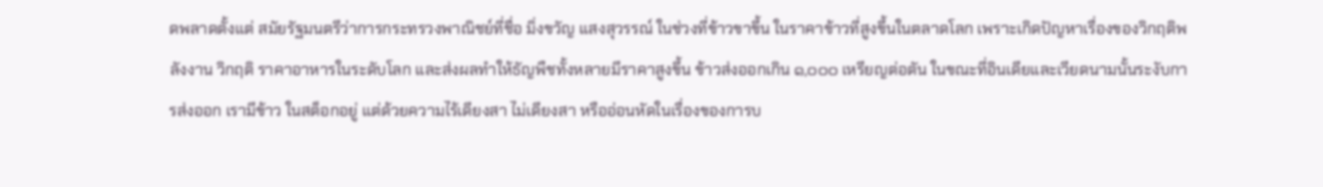ดพลาดตั้งแต่ สมัยรัฐมนตรีว่าการกระทรวงพาณิชย์ที่ชื่อ มิ่งขวัญ แสงสุวรรณ์ ในช่วงที่ข้าวขาขึ้น ในราคาข้าวที่สูงขึ้นในตลาดโลก เพราะเกิดปัญหาเรื่องของวิกฤติพลังงาน วิกฤติ ราคาอาหารในระดับโลก และส่งผลทําให้ธัญพืชทั้งหลายมีราคาสูงขึ้น ข้าวส่งออกเกิน ๑,๐๐๐ เหรียญต่อตัน ในขณะที่อินเดียและเวียดนามนั้นระงับการส่งออก เรามีข้าว ในสต็อกอยู่ แต่ด้วยความไร้เดียงสา ไม่เดียงสา หรืออ่อนหัดในเรื่องของการบ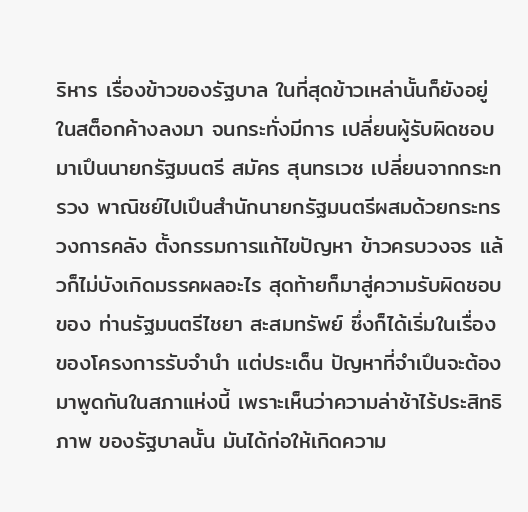ริหาร เรื่องข้าวของรัฐบาล ในที่สุดข้าวเหล่านั้นก็ยังอยู่ในสต็อกค้างลงมา จนกระทั่งมีการ เปลี่ยนผู้รับผิดชอบมาเปึนนายกรัฐมนตรี สมัคร สุนทรเวช เปลี่ยนจากกระทรวง พาณิชย์ไปเปึนสํานักนายกรัฐมนตรีผสมด้วยกระทรวงการคลัง ตั้งกรรมการแก้ไขปัญหา ข้าวครบวงจร แล้วก็ไม่บังเกิดมรรคผลอะไร สุดท้ายก็มาสู่ความรับผิดชอบของ ท่านรัฐมนตรีไชยา สะสมทรัพย์ ซึ่งก็ได้เริ่มในเรื่องของโครงการรับจํานํา แต่ประเด็น ปัญหาที่จําเปึนจะต้องมาพูดกันในสภาแห่งนี้ เพราะเห็นว่าความล่าช้าไร้ประสิทธิภาพ ของรัฐบาลนั้น มันได้ก่อให้เกิดความ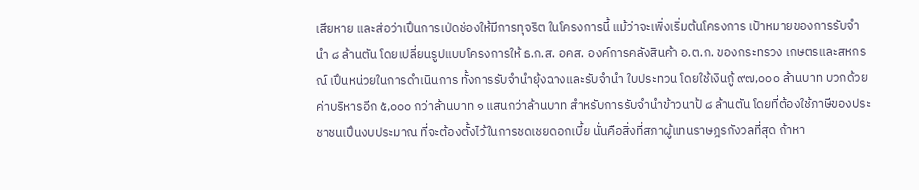เสียหาย และส่อว่าเปึนการเป่ดช่องให้มีการทุจริต ในโครงการนี้ แม้ว่าจะเพิ่งเริ่มต้นโครงการ เปัาหมายของการรับจํานํา ๘ ล้านตัน โดยเปลี่ยนรูปแบบโครงการให้ ธ.ก.ส. อคส. องค์การคลังสินค้า อ.ต.ก. ของกระทรวง เกษตรและสหกรณ์ เปึนหน่วยในการดําเนินการ ทั้งการรับจํานํายุ้งฉางและรับจํานํา ใบประทวน โดยใช้เงินกู้ ๙๗,๐๐๐ ล้านบาท บวกด้วยค่าบริหารอีก ๕,๐๐๐ กว่าล้านบาท ๑ แสนกว่าล้านบาท สําหรับการรับจํานําข้าวนาป้ ๘ ล้านตัน โดยที่ต้องใช้ภาษีของประชาชนเปึนงบประมาณ ที่จะต้องตั้งไว้ในการชดเชยดอกเบี้ย นั่นคือสิ่งที่สภาผู้แทนราษฎรกังวลที่สุด ถ้าหา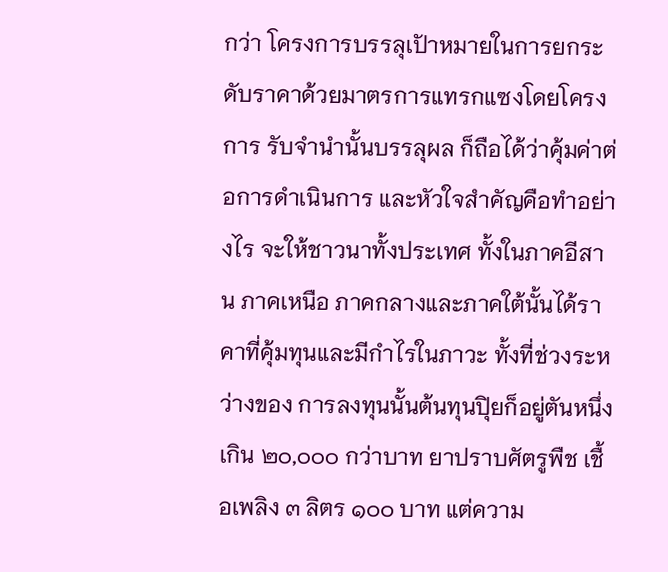กว่า โครงการบรรลุเปัาหมายในการยกระดับราคาด้วยมาตรการแทรกแซงโดยโครงการ รับจํานํานั้นบรรลุผล ก็ถือได้ว่าคุ้มค่าต่อการดําเนินการ และหัวใจสําคัญคือทําอย่างไร จะให้ชาวนาทั้งประเทศ ทั้งในภาคอีสาน ภาคเหนือ ภาคกลางและภาคใต้นั้นได้ราคาที่คุ้มทุนและมีกําไรในภาวะ ทั้งที่ช่วงระหว่างของ การลงทุนนั้นต้นทุนปุิยก็อยู่ตันหนึ่งเกิน ๒๐,๐๐๐ กว่าบาท ยาปราบศัตรูพืช เชื้อเพลิง ๓ ลิตร ๑๐๐ บาท แต่ความ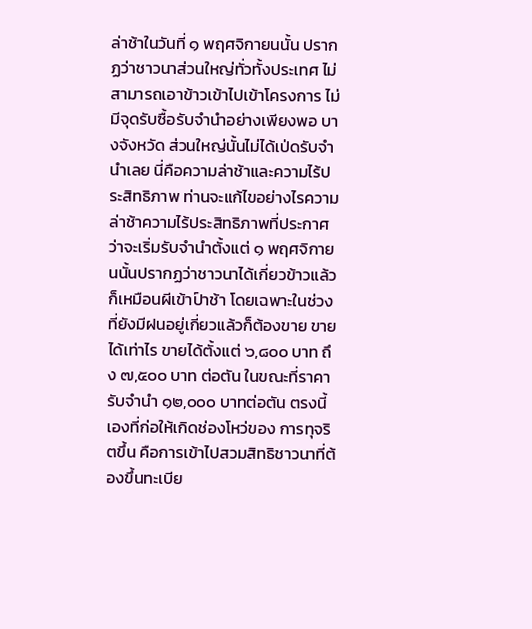ล่าช้าในวันที่ ๑ พฤศจิกายนนั้น ปรากฏว่าชาวนาส่วนใหญ่ทั่วทั้งประเทศ ไม่สามารถเอาข้าวเข้าไปเข้าโครงการ ไม่มีจุดรับซื้อรับจํานําอย่างเพียงพอ บางจังหวัด ส่วนใหญ่นั้นไม่ได้เป่ดรับจํานําเลย นี่คือความล่าช้าและความไร้ประสิทธิภาพ ท่านจะแก้ไขอย่างไรความล่าช้าความไร้ประสิทธิภาพที่ประกาศว่าจะเริ่มรับจํานําตั้งแต่ ๑ พฤศจิกายนนั้นปรากฏว่าชาวนาได้เกี่ยวข้าวแล้วก็เหมือนผีเข้าป์าช้า โดยเฉพาะในช่วง ที่ยังมีฝนอยู่เกี่ยวแล้วก็ต้องขาย ขายได้เท่าไร ขายได้ตั้งแต่ ๖,๘๐๐ บาท ถึง ๗,๕๐๐ บาท ต่อตัน ในขณะที่ราคารับจํานํา ๑๒,๐๐๐ บาทต่อตัน ตรงนี้เองที่ก่อให้เกิดช่องโหว่ของ การทุจริตขึ้น คือการเข้าไปสวมสิทธิชาวนาที่ต้องขึ้นทะเบีย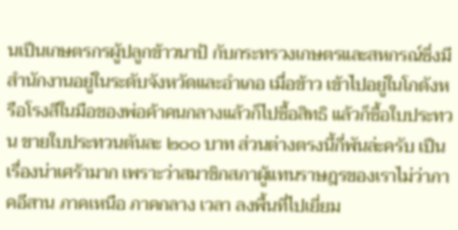นเปึนเกษตรกรผู้ปลูกข้าวนาป้ กับกระทรวงเกษตรและสหกรณ์ซึ่งมีสํานักงานอยู่ในระดับจังหวัดและอําเภอ เมื่อข้าว เข้าไปอยู่ในโกดังหรือโรงสีในมือของพ่อค้าคนกลางแล้วก็ไปซื้อสิทธิ แล้วก็ซื้อใบประทวน ขายใบประทวนตันละ ๒๐๐ บาท ส่วนต่างตรงนี้กี่พันล่ะครับ เปึนเรื่องน่าเศร้ามาก เพราะว่าสมาชิกสภาผู้แทนราษฎรของเราไม่ว่าภาคอีสาน ภาคเหนือ ภาคกลาง เวลา ลงพื้นที่ไปเยี่ยม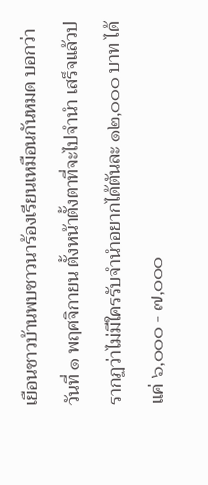เยือนชาวบ้านพบชาวนาร้องเรียนเหมือนกันหมด บอกว่าวันที่ ๑ พฤศจิกายน ตั้งหน้าตั้งตาที่จะไปจํานํา เสร็จแล้วปรากฏว่าไม่มีใครรับจํานําอยากได้ตันละ ๑๒,๐๐๐ บาท ได้แค่ ๖,๐๐๐ - ๗,๐๐๐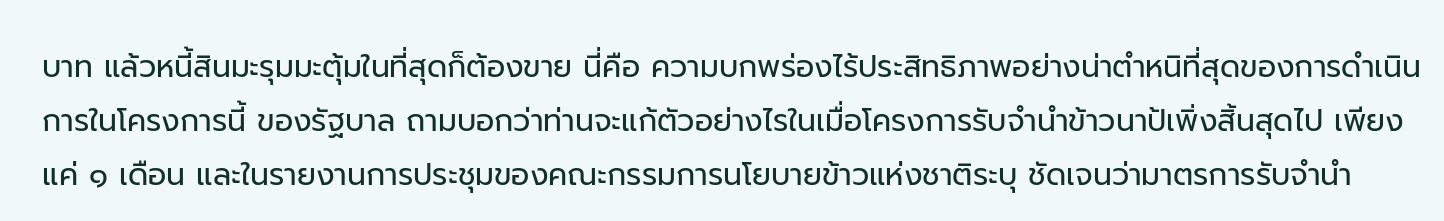บาท แล้วหนี้สินมะรุมมะตุ้มในที่สุดก็ต้องขาย นี่คือ ความบกพร่องไร้ประสิทธิภาพอย่างน่าตําหนิที่สุดของการดําเนินการในโครงการนี้ ของรัฐบาล ถามบอกว่าท่านจะแก้ตัวอย่างไรในเมื่อโครงการรับจํานําข้าวนาป้เพิ่งสิ้นสุดไป เพียงแค่ ๑ เดือน และในรายงานการประชุมของคณะกรรมการนโยบายข้าวแห่งชาติระบุ ชัดเจนว่ามาตรการรับจํานํา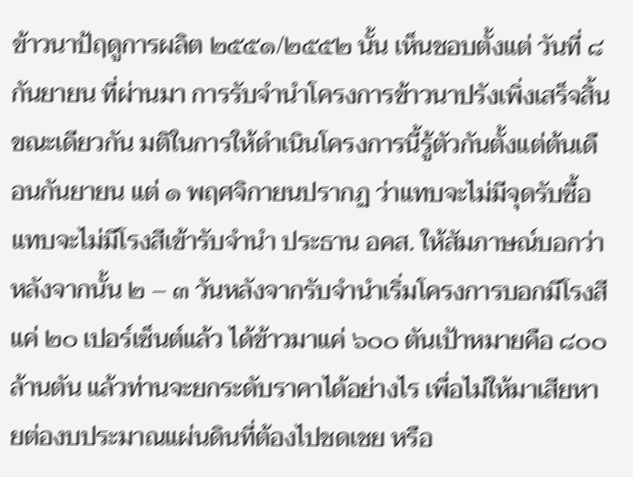ข้าวนาป้ฤดูการผลิต ๒๕๕๑/๒๕๕๒ นั้น เห็นชอบตั้งแต่ วันที่ ๘ กันยายน ที่ผ่านมา การรับจํานําโครงการข้าวนาปรังเพิ่งเสร็จสิ้น ขณะเดียวกัน มติในการให้ดําเนินโครงการนี้รู้ตัวกันตั้งแต่ต้นเดือนกันยายน แต่ ๑ พฤศจิกายนปรากฏ ว่าแทบจะไม่มีจุดรับซื้อ แทบจะไม่มีโรงสีเข้ารับจํานํา ประธาน อคส. ให้สัมภาษณ์บอกว่า หลังจากนั้น ๒ – ๓ วันหลังจากรับจํานําเริ่มโครงการบอกมีโรงสีแค่ ๒๐ เปอร์เซ็นต์แล้ว ได้ข้าวมาแค่ ๖๐๐ ตันเปัาหมายคือ ๘๐๐ ล้านตัน แล้วท่านจะยกระดับราคาได้อย่างไร เพื่อไม่ให้มาเสียหายต่องบประมาณแผ่นดินที่ต้องไปชดเชย หรือ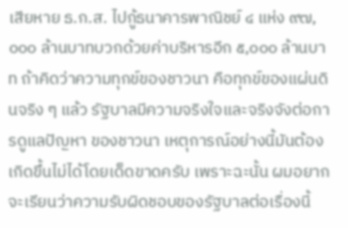เสียหาย ธ.ก.ส. ไปกู้ธนาคารพาณิชย์ ๔ แห่ง ๙๗,๐๐๐ ล้านบาทบวกด้วยค่าบริหารอีก ๕,๐๐๐ ล้านบาท ถ้าคิดว่าความทุกข์ของชาวนา คือทุกข์ของแผ่นดินจริง ๆ แล้ว รัฐบาลมีความจริงใจและจริงจังต่อการดูแลปัญหา ของชาวนา เหตุการณ์อย่างนี้มันต้องเกิดขึ้นไม่ได้โดยเด็ดขาดครับ เพราะฉะนั้น ผมอยากจะเรียนว่าความรับผิดชอบของรัฐบาลต่อเรื่องนี้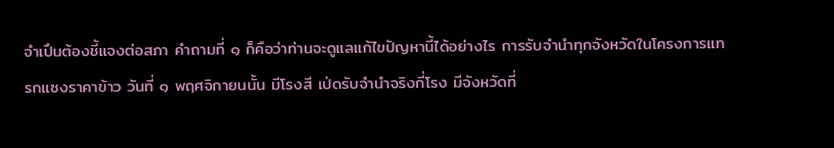จําเปึนต้องชี้แจงต่อสภา คําถามที่ ๑ ก็คือว่าท่านจะดูแลแก้ไขปัญหานี้ได้อย่างไร การรับจํานําทุกจังหวัดในโครงการแทรกแซงราคาข้าว วันที่ ๑ พฤศจิกายนนั้น มีโรงสี เป่ดรับจํานําจริงกี่โรง มีจังหวัดที่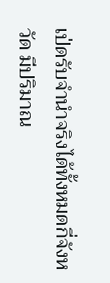เป่ดรับจํานําจริงได้ทั้งหมดกี่จังหวัด มีปริมาณ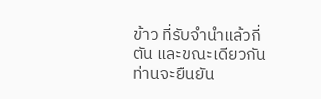ข้าว ที่รับจํานําแล้วกี่ตัน และขณะเดียวกันท่านจะยืนยัน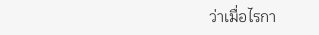ว่าเมื่อไรกา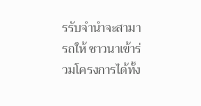รรับจํานําจะสามารถให้ ชาวนาเข้าร่วมโครงการได้ทั้ง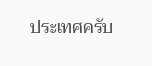ประเทศครับ